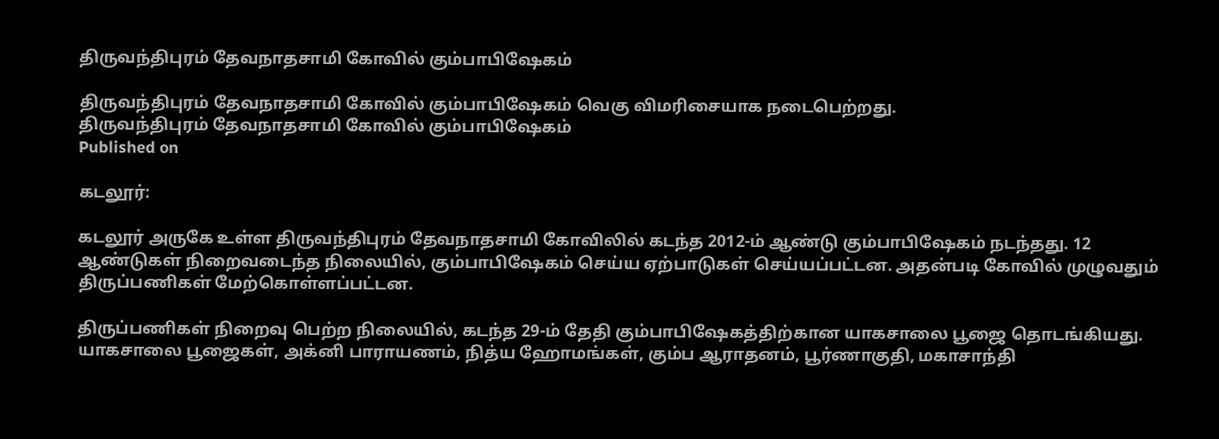திருவந்திபுரம் தேவநாதசாமி கோவில் கும்பாபிஷேகம்

திருவந்திபுரம் தேவநாதசாமி கோவில் கும்பாபிஷேகம் வெகு விமரிசையாக நடைபெற்றது.
திருவந்திபுரம் தேவநாதசாமி கோவில் கும்பாபிஷேகம்
Published on

கடலூர்:

கடலூர் அருகே உள்ள திருவந்திபுரம் தேவநாதசாமி கோவிலில் கடந்த 2012-ம் ஆண்டு கும்பாபிஷேகம் நடந்தது. 12 ஆண்டுகள் நிறைவடைந்த நிலையில், கும்பாபிஷேகம் செய்ய ஏற்பாடுகள் செய்யப்பட்டன. அதன்படி கோவில் முழுவதும் திருப்பணிகள் மேற்கொள்ளப்பட்டன.

திருப்பணிகள் நிறைவு பெற்ற நிலையில், கடந்த 29-ம் தேதி கும்பாபிஷேகத்திற்கான யாகசாலை பூஜை தொடங்கியது. யாகசாலை பூஜைகள், அக்னி பாராயணம், நித்ய ஹோமங்கள், கும்ப ஆராதனம், பூர்ணாகுதி, மகாசாந்தி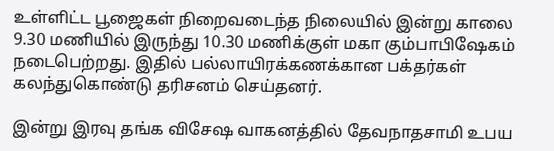உள்ளிட்ட பூஜைகள் நிறைவடைந்த நிலையில் இன்று காலை 9.30 மணியில் இருந்து 10.30 மணிக்குள் மகா கும்பாபிஷேகம் நடைபெற்றது. இதில் பல்லாயிரக்கணக்கான பக்தர்கள் கலந்துகொண்டு தரிசனம் செய்தனர்.

இன்று இரவு தங்க விசேஷ வாகனத்தில் தேவநாதசாமி உபய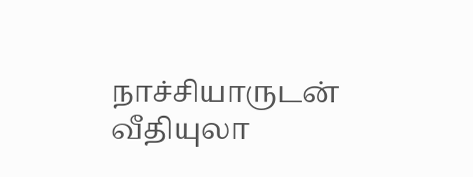நாச்சியாருடன் வீதியுலா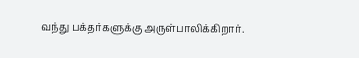வந்து பக்தர்களுக்கு அருள்பாலிக்கிறார்.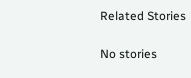Related Stories

No stories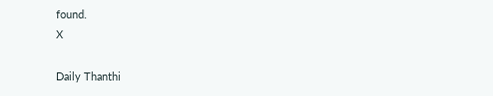found.
X

Daily Thanthi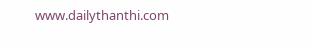www.dailythanthi.com